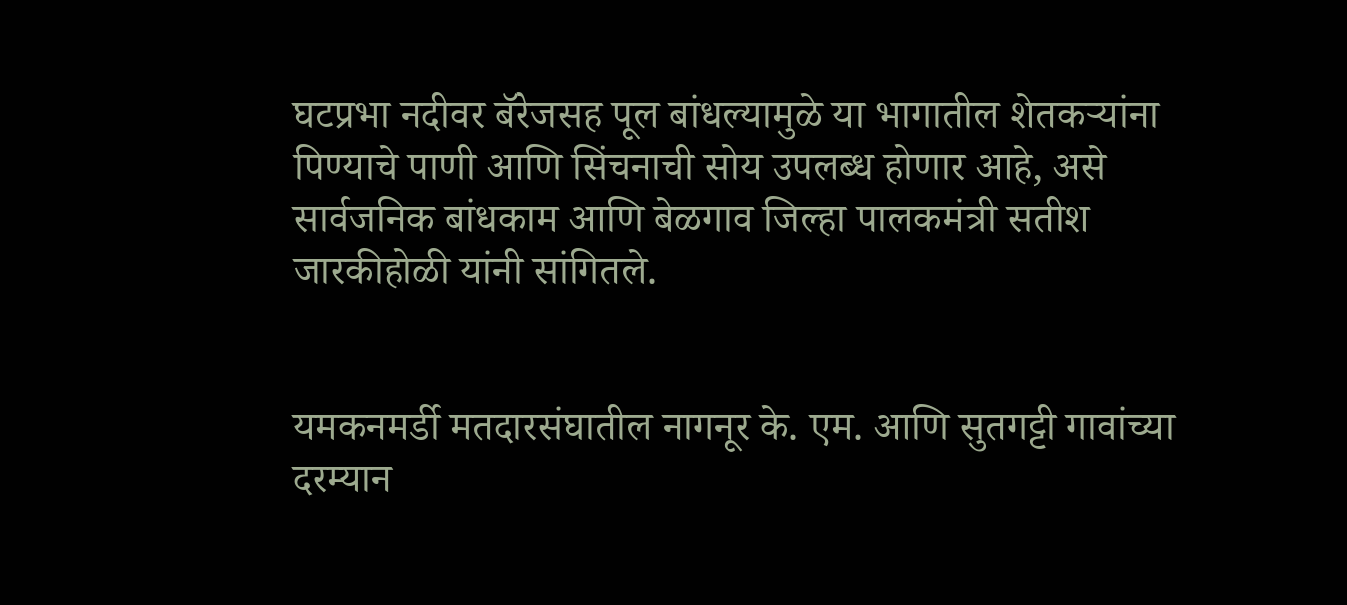घटप्रभा नदीवर बॅरेजसह पूल बांधल्यामुळे या भागातील शेतकऱ्यांना पिण्याचे पाणी आणि सिंचनाची सोय उपलब्ध होणार आहे, असे सार्वजनिक बांधकाम आणि बेळगाव जिल्हा पालकमंत्री सतीश जारकीहोळी यांनी सांगितले.


यमकनमर्डी मतदारसंघातील नागनूर के. एम. आणि सुतगट्टी गावांच्या दरम्यान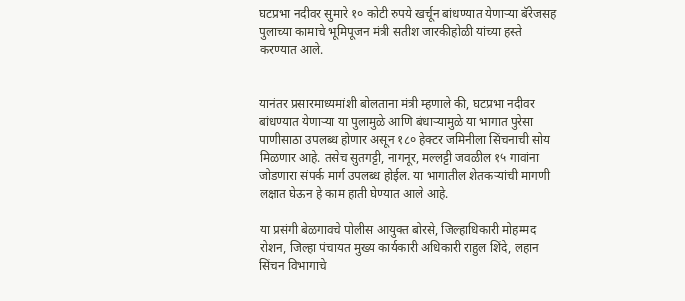घटप्रभा नदीवर सुमारे १० कोटी रुपये खर्चून बांधण्यात येणाऱ्या बॅरेजसह पुलाच्या कामाचे भूमिपूजन मंत्री सतीश जारकीहोळी यांच्या हस्ते करण्यात आले.


यानंतर प्रसारमाध्यमांशी बोलताना मंत्री म्हणाले की, घटप्रभा नदीवर बांधण्यात येणाऱ्या या पुलामुळे आणि बंधाऱ्यामुळे या भागात पुरेसा पाणीसाठा उपलब्ध होणार असून १८० हेक्टर जमिनीला सिंचनाची सोय मिळणार आहे. तसेच सुतगट्टी, नागनूर, मल्लट्टी जवळील १५ गावांना जोडणारा संपर्क मार्ग उपलब्ध होईल. या भागातील शेतकऱ्यांची मागणी लक्षात घेऊन हे काम हाती घेण्यात आले आहे.

या प्रसंगी बेळगावचे पोलीस आयुक्त बोरसे, जिल्हाधिकारी मोहम्मद रोशन, जिल्हा पंचायत मुख्य कार्यकारी अधिकारी राहुल शिंदे, लहान सिंचन विभागाचे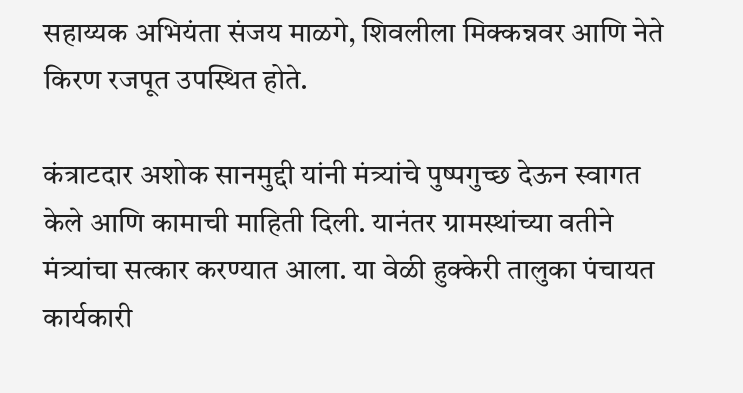सहाय्यक अभियंता संजय माळगे, शिवलीला मिक्कन्नवर आणि नेते किरण रजपूत उपस्थित होते.

कंत्राटदार अशोक सानमुद्दी यांनी मंत्र्यांचे पुष्पगुच्छ देऊन स्वागत केले आणि कामाची माहिती दिली. यानंतर ग्रामस्थांच्या वतीने मंत्र्यांचा सत्कार करण्यात आला. या वेळी हुक्केरी तालुका पंचायत कार्यकारी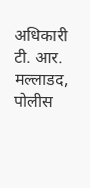अधिकारी टी. आर. मल्लाडद, पोलीस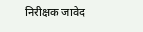निरीक्षक जावेद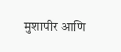मुशापीर आणि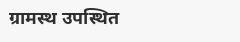ग्रामस्थ उपस्थित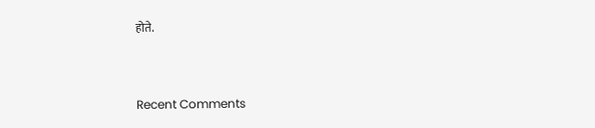होते.


Recent Comments